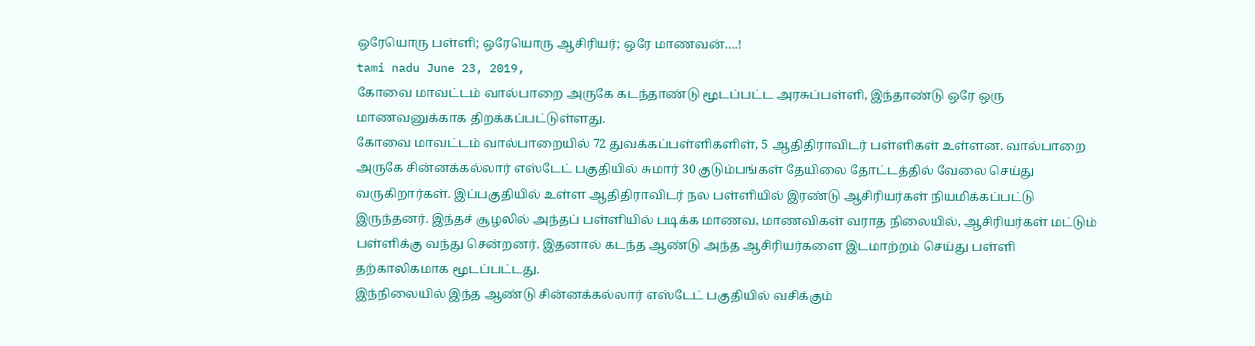ஒரேயொரு பள்ளி; ஒரேயொரு ஆசிரியர்; ஒரே மாணவன்….!
tami nadu June 23, 2019,
கோவை மாவட்டம் வால்பாறை அருகே கடந்தாண்டு மூடப்பட்ட அரசுப்பள்ளி, இந்தாண்டு ஒரே ஒரு மாணவனுக்காக திறக்கப்பட்டுள்ளது.
கோவை மாவட்டம் வால்பாறையில் 72 துவக்கப்பள்ளிகளிள், 5 ஆதிதிராவிடர் பள்ளிகள் உள்ளன. வால்பாறை அருகே சின்னக்கல்லார் எஸ்டேட் பகுதியில் சுமார் 30 குடும்பங்கள் தேயிலை தோட்டத்தில் வேலை செய்து வருகிறார்கள். இப்பகுதியில் உள்ள ஆதிதிராவிடர் நல பள்ளியில் இரண்டு ஆசிரியர்கள் நியமிக்கப்பட்டு இருந்தனர். இந்தச் சூழலில் அந்தப் பள்ளியில் படிக்க மாணவ, மாணவிகள் வராத நிலையில், ஆசிரியர்கள் மட்டும் பள்ளிக்கு வந்து சென்றனர். இதனால் கடந்த ஆண்டு அந்த ஆசிரியர்களை இடமாற்றம் செய்து பள்ளி தற்காலிகமாக மூடப்பட்டது.
இந்நிலையில் இந்த ஆண்டு சின்னக்கல்லார் எஸ்டேட் பகுதியில் வசிக்கும்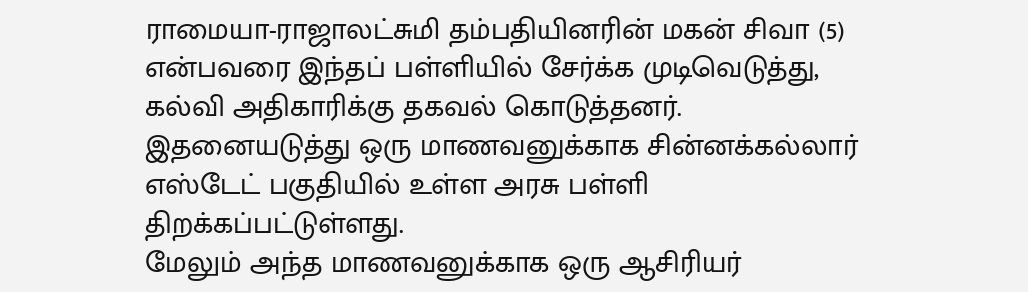ராமையா-ராஜாலட்சுமி தம்பதியினரின் மகன் சிவா (5) என்பவரை இந்தப் பள்ளியில் சேர்க்க முடிவெடுத்து, கல்வி அதிகாரிக்கு தகவல் கொடுத்தனர். இதனையடுத்து ஒரு மாணவனுக்காக சின்னக்கல்லார் எஸ்டேட் பகுதியில் உள்ள அரசு பள்ளி திறக்கப்பட்டுள்ளது.
மேலும் அந்த மாணவனுக்காக ஒரு ஆசிரியர்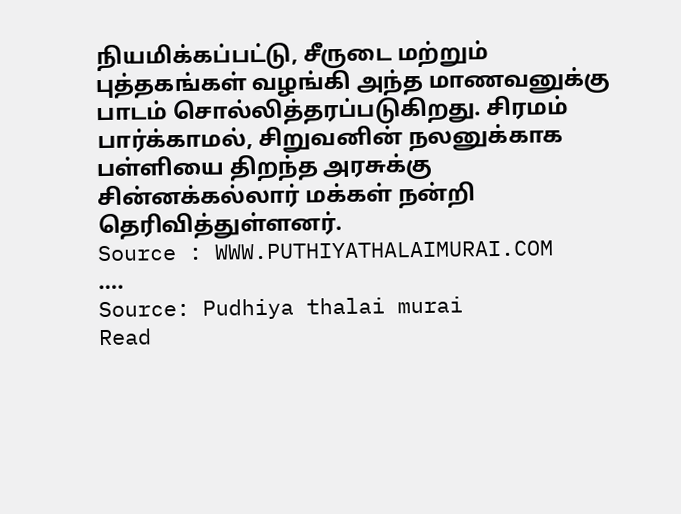நியமிக்கப்பட்டு, சீருடை மற்றும் புத்தகங்கள் வழங்கி அந்த மாணவனுக்கு பாடம் சொல்லித்தரப்படுகிறது. சிரமம் பார்க்காமல், சிறுவனின் நலனுக்காக பள்ளியை திறந்த அரசுக்கு சின்னக்கல்லார் மக்கள் நன்றி தெரிவித்துள்ளனர்.
Source : WWW.PUTHIYATHALAIMURAI.COM
….
Source: Pudhiya thalai murai
Read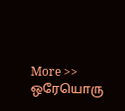More >> ஒரேயொரு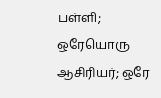பள்ளி; ஒரேயொரு ஆசிரியர்; ஒரே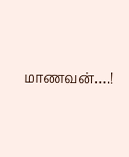மாணவன்….!